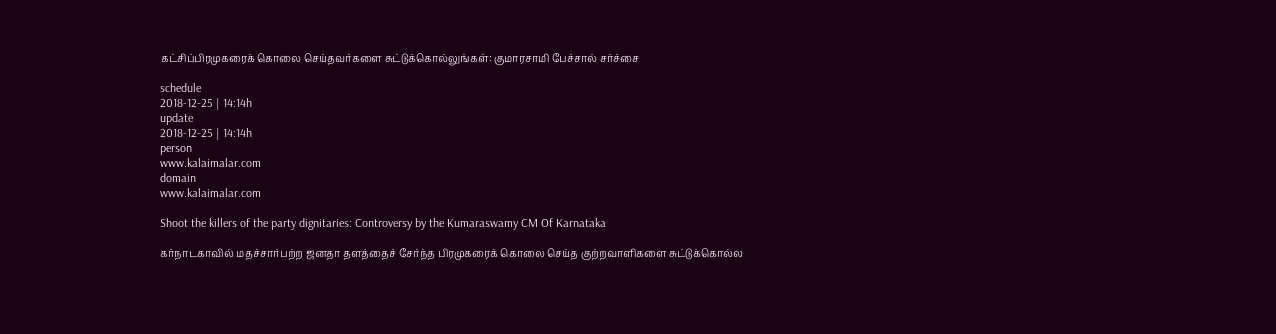கட்சிப்பிரமுகரைக் கொலை செய்தவர்களை சுட்டுக்கொல்லுங்கள்: குமாரசாமி பேச்சால் சர்ச்சை

schedule
2018-12-25 | 14:14h
update
2018-12-25 | 14:14h
person
www.kalaimalar.com
domain
www.kalaimalar.com

Shoot the killers of the party dignitaries: Controversy by the Kumaraswamy CM Of Karnataka

கர்நாடகாவில் மதச்சார்பற்ற ஜனதா தளத்தைச் சேர்ந்த பிரமுகரைக் கொலை செய்த குற்றவாளிகளை சுட்டுக்கொல்ல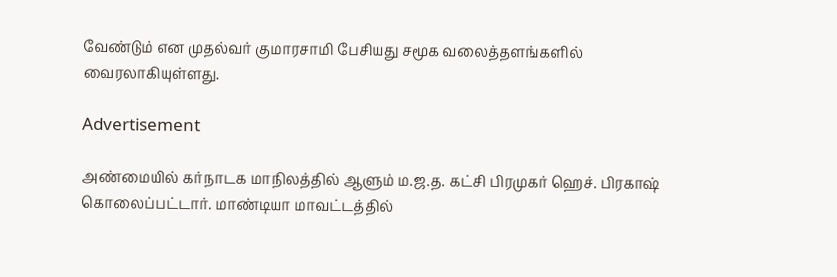வேண்டும் என முதல்வர் குமாரசாமி பேசியது சமூக வலைத்தளங்களில் வைரலாகியுள்ளது.

Advertisement

அண்மையில் கர்நாடக மாநிலத்தில் ஆளும் ம.ஜ.த. கட்சி பிரமுகர் ஹெச். பிரகாஷ் கொலைப்பட்டார். மாண்டியா மாவட்டத்தில்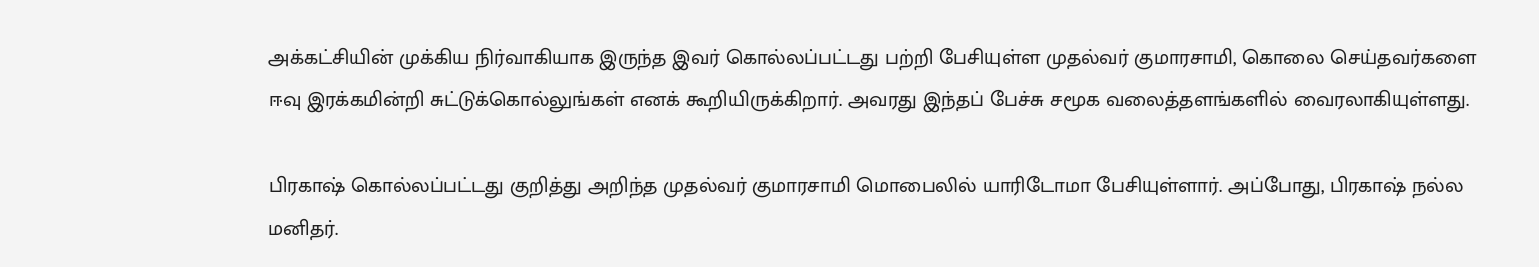அக்கட்சியின் முக்கிய நிர்வாகியாக இருந்த இவர் கொல்லப்பட்டது பற்றி பேசியுள்ள முதல்வர் குமாரசாமி, கொலை செய்தவர்களை ஈவு இரக்கமின்றி சுட்டுக்கொல்லுங்கள் எனக் கூறியிருக்கிறார். அவரது இந்தப் பேச்சு சமூக வலைத்தளங்களில் வைரலாகியுள்ளது.

பிரகாஷ் கொல்லப்பட்டது குறித்து அறிந்த முதல்வர் குமாரசாமி மொபைலில் யாரிடோமா பேசியுள்ளார். அப்போது, பிரகாஷ் நல்ல மனிதர்.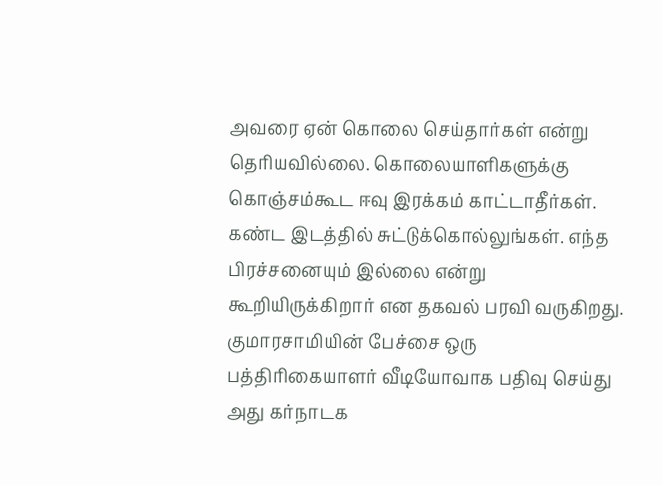அவரை ஏன் கொலை செய்தார்கள் என்று தெரியவில்லை. கொலையாளிகளுக்கு கொஞ்சம்கூட ஈவு இரக்கம் காட்டாதீர்கள். கண்ட இடத்தில் சுட்டுக்கொல்லுங்கள். எந்த பிரச்சனையும் இல்லை என்று கூறியிருக்கிறார் என தகவல் பரவி வருகிறது. குமாரசாமியின் பேச்சை ஒரு பத்திரிகையாளர் வீடியோவாக பதிவு செய்து அது கர்நாடக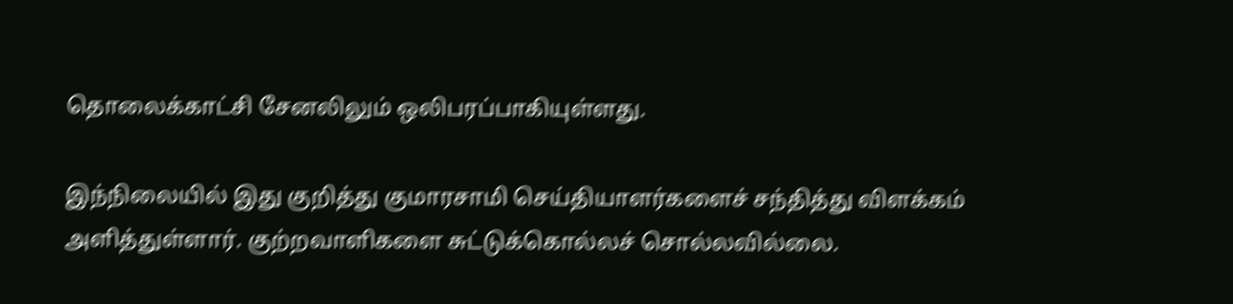தொலைக்காட்சி சேனலிலும் ஒலிபரப்பாகியுள்ளது.

இந்நிலையில் இது குறித்து குமாரசாமி செய்தியாளர்களைச் சந்தித்து விளக்கம் அளித்துள்ளார். குற்றவாளிகளை சுட்டுக்கொல்லச் சொல்லவில்லை.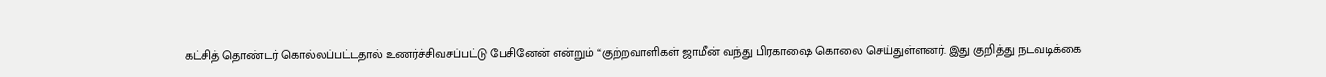கட்சித் தொண்டர் கொல்லப்பட்டதால் உணர்ச்சிவசப்பட்டு பேசினேன் என்றும் “குற்றவாளிகள் ஜாமீன் வந்து பிரகாஷை கொலை செய்துள்ளனர். இது குறித்து நடவடிக்கை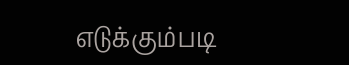எடுக்கும்படி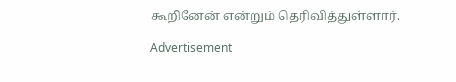கூறினேன் என்றும் தெரிவித்துள்ளார்.

Advertisement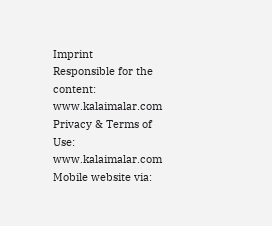Imprint
Responsible for the content:
www.kalaimalar.com
Privacy & Terms of Use:
www.kalaimalar.com
Mobile website via: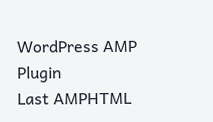WordPress AMP Plugin
Last AMPHTML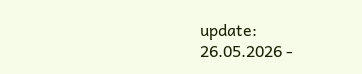update:
26.05.2026 -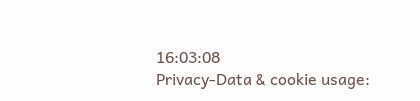16:03:08
Privacy-Data & cookie usage: